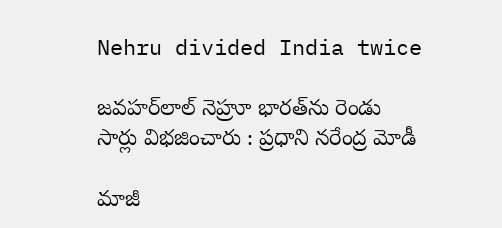Nehru divided India twice

జవహర్‌లాల్‌ నెహ్రూ భారత్‌ను రెండు సార్లు విభజించారు : ప్రధాని నరేంద్ర మోడీ

మాజీ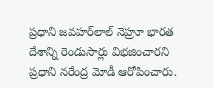ప్రధాని జవహర్‌లాల్‌ నెహ్రూ భారత దేశాన్ని రెండుసార్లు విభజించారని ప్రధాని నరేంద్ర మోడీ ఆరోపించారు.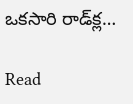ఒకసారి రాడ్‌క్ల…

Read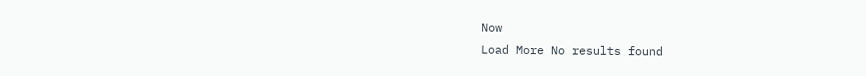Now
Load More No results found